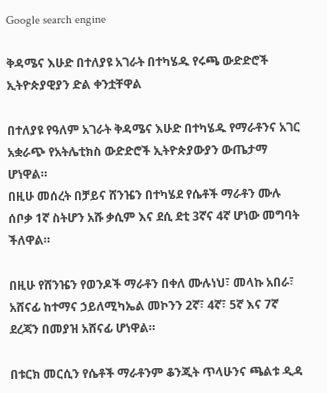Google search engine

ቅዳሜና እሁድ በተለያዩ አገራት በተካሄዱ የሩጫ ውድድሮች ኢትዮጵያዊያን ድል ቀንቷቸዋል

በተለያዩ የዓለም አገራት ቅዳሜና እሁድ በተካሄዱ የማራቶንና አገር አቋራጭ የአትሌቲክስ ውድድሮች ኢትዮጵያውያን ውጤታማ ሆነዋል።
በዚሁ መሰረት በቻይና ሸንዤን በተካሄደ የሴቶች ማራቶን ሙሉ ሰቦቃ 1ኛ ስትሆን አሹ ቃሲም እና ደሲ ደቲ 3ኛና 4ኛ ሆነው መግባት ችለዋል።

በዚሁ የሸንዤን የወንዶች ማራቶን በቀለ ሙሉነህ፣ መላኩ አበራ፣ አሸናፊ ከተማና ኃይለሚካኤል መኮንን 2ኛ፣ 4ኛ፣ 5ኛ እና 7ኛ ደረጃን በመያዝ አሸናፊ ሆነዋል።

በቱርክ መርሲን የሴቶች ማራቶንም ቆንጂት ጥላሁንና ጫልቱ ዲዳ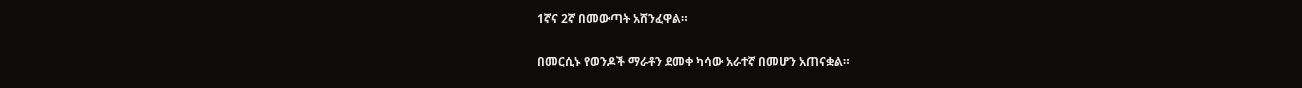1ኛና 2ኛ በመውጣት አሸንፈዋል።

በመርሲኑ የወንዶች ማራቶን ደመቀ ካሳው አራተኛ በመሆን አጠናቋል።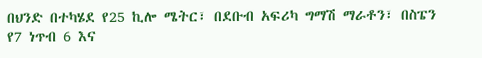በህንድ በተካሄደ የ25 ኪሎ ሜትር፣ በደቡብ አፍሪካ ግማሽ ማራቶን፣ በስፔን የ7 ነጥብ 6 እና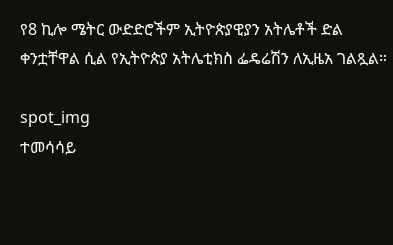የ8 ኪሎ ሜትር ውድድሮችም ኢትዮጵያዊያን አትሌቶች ድል ቀንቷቸዋል ሲል የኢትዮጵያ አትሌቲክስ ፌዴሬሽን ለኢዜአ ገልጿል።

spot_img
ተመሳሳይ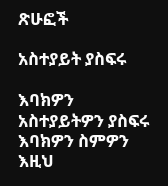ጽሁፎች

አስተያይት ያስፍሩ

እባክዎን አስተያይትዎን ያስፍሩ
እባክዎን ስምዎን እዚህ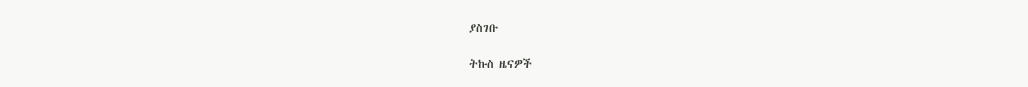ያስገቡ

ትኩስ ዜናዎች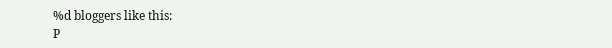%d bloggers like this:
P